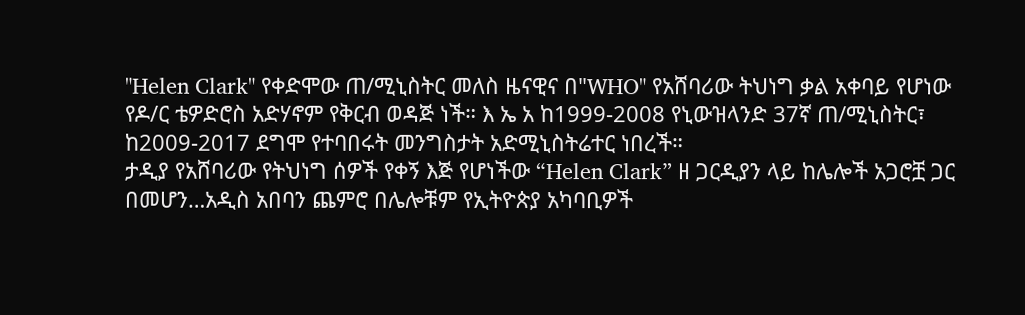"Helen Clark" የቀድሞው ጠ/ሚኒስትር መለስ ዜናዊና በ"WHO" የአሸባሪው ትህነግ ቃል አቀባይ የሆነው የዶ/ር ቴዎድሮስ አድሃኖም የቅርብ ወዳጅ ነች። እ ኤ አ ከ1999-2008 የኒውዝላንድ 37ኛ ጠ/ሚኒስትር፣ ከ2009-2017 ደግሞ የተባበሩት መንግስታት አድሚኒስትሬተር ነበረች።
ታዲያ የአሸባሪው የትህነግ ሰዎች የቀኝ እጅ የሆነችው “Helen Clark” ዘ ጋርዲያን ላይ ከሌሎች አጋሮቿ ጋር በመሆን…አዲስ አበባን ጨምሮ በሌሎቹም የኢትዮጵያ አካባቢዎች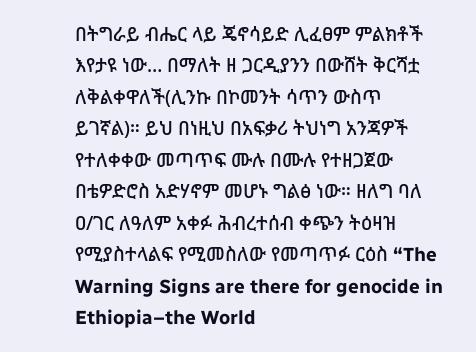በትግራይ ብሔር ላይ ጄኖሳይድ ሊፈፀም ምልክቶች እየታዩ ነው… በማለት ዘ ጋርዲያንን በውሸት ቅርሻቷ ለቅልቀዋለች(ሊንኩ በኮመንት ሳጥን ውስጥ ይገኛል)። ይህ በነዚህ በአፍቃሪ ትህነግ አንጃዎች የተለቀቀው መጣጥፍ ሙሉ በሙሉ የተዘጋጀው በቴዎድሮስ አድሃኖም መሆኑ ግልፅ ነው። ዘለግ ባለ ዐ/ገር ለዓለም አቀፉ ሕብረተሰብ ቀጭን ትዕዛዝ የሚያስተላልፍ የሚመስለው የመጣጥፉ ርዕስ “The Warning Signs are there for genocide in Ethiopia–the World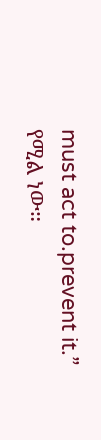must act to.prevent it.” የሚል ነው።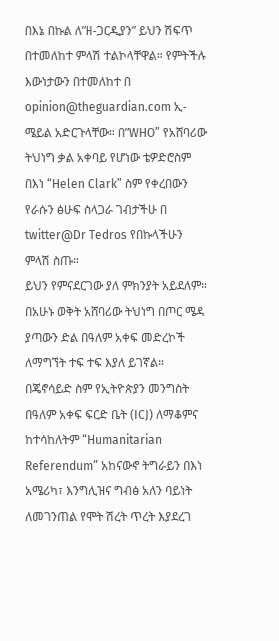በእኔ በኩል ለ”ዘ-ጋርዲያን” ይህን ሽፍጥ በተመለከተ ምላሽ ተልኮላቸዋል። የምትችሉ እውነታውን በተመለከተ በ opinion@theguardian.com ኢ-ሜይል አድርጉላቸው። በ”WHO” የአሸባሪው ትህነግ ቃል አቀባይ የሆነው ቴዎድሮስም በእነ “Helen Clark” ስም የቀረበውን የራሱን ፅሁፍ ስላጋራ ገብታችሁ በ twitter@Dr Tedros የበኩላችሁን ምላሽ ስጡ።
ይህን የምናደርገው ያለ ምክንያት አይደለም። በአሁኑ ወቅት አሸባሪው ትህነግ በጦር ሜዳ ያጣውን ድል በዓለም አቀፍ መድረኮች ለማግኘት ተፍ ተፍ እያለ ይገኛል። በጄኖሳይድ ስም የኢትዮጵያን መንግስት በዓለም አቀፍ ፍርድ ቤት (ICJ) ለማቆምና ከተሳከለትም “Humanitarian Referendum” አከናውኖ ትግራይን በእነ አሜሪካ፣ እንግሊዝና ግብፅ አለን ባይነት ለመገንጠል የሞት ሽረት ጥረት እያደረገ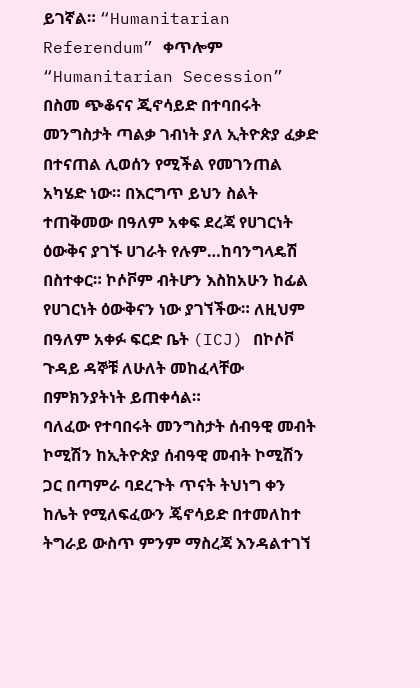ይገኛል። “Humanitarian Referendum” ቀጥሎም “Humanitarian Secession” በስመ ጭቆናና ጂኖሳይድ በተባበሩት መንግስታት ጣልቃ ገብነት ያለ ኢትዮጵያ ፈቃድ በተናጠል ሊወሰን የሚችል የመገንጠል አካሄድ ነው። በእርግጥ ይህን ስልት ተጠቅመው በዓለም አቀፍ ደረጃ የሀገርነት ዕውቅና ያገኙ ሀገራት የሉም…ከባንግላዴሽ በስተቀር። ኮሶቮም ብትሆን እስከአሁን ከፊል የሀገርነት ዕውቅናን ነው ያገኘችው። ለዚህም በዓለም አቀፉ ፍርድ ቤት (ICJ) በኮሶቮ ጉዳይ ዳኞቹ ለሁለት መከፈላቸው በምክንያትነት ይጠቀሳል።
ባለፈው የተባበሩት መንግስታት ሰብዓዊ መብት ኮሚሽን ከኢትዮጵያ ሰብዓዊ መብት ኮሚሽን ጋር በጣምራ ባደረጉት ጥናት ትህነግ ቀን ከሌት የሚለፍፈውን ጄኖሳይድ በተመለከተ ትግራይ ውስጥ ምንም ማስረጃ እንዳልተገኘ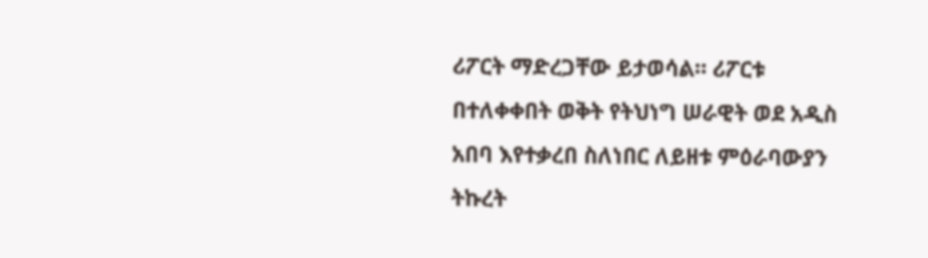ሪፖርት ማድረጋቸው ይታወሳል። ሪፖርቱ በተለቀቀበት ወቅት የትህነግ ሠራዊት ወደ አዲስ አበባ እየተቃረበ ስለነበር ለይዘቱ ምዕራባውያን ትኩረት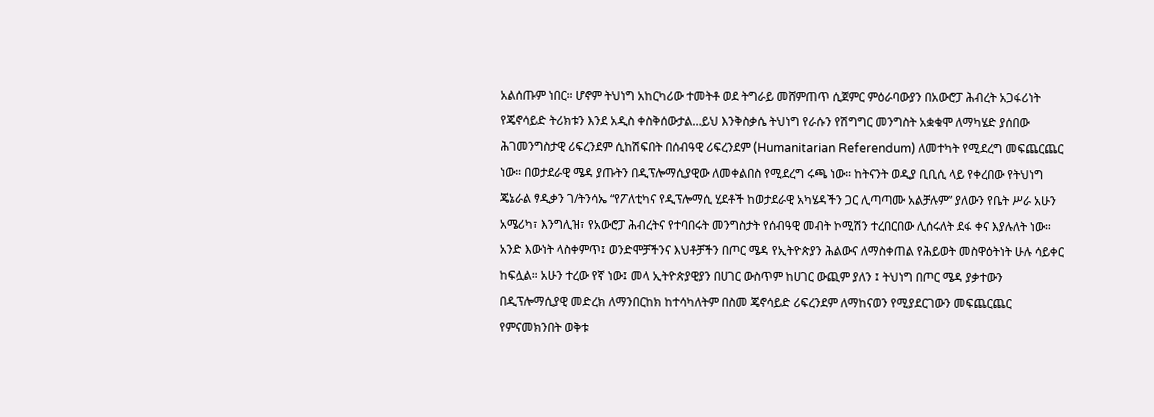አልሰጡም ነበር። ሆኖም ትህነግ አከርካሪው ተመትቶ ወደ ትግራይ መሸምጠጥ ሲጀምር ምዕራባውያን በአውሮፓ ሕብረት አጋፋሪነት የጄኖሳይድ ትሪክቱን እንደ አዲስ ቀስቅሰውታል…ይህ እንቅስቃሴ ትህነግ የራሱን የሽግግር መንግስት አቋቁሞ ለማካሄድ ያሰበው ሕገመንግስታዊ ሪፍረንደም ሲከሽፍበት በሰብዓዊ ሪፍረንደም (Humanitarian Referendum) ለመተካት የሚደረግ መፍጨርጨር ነው። በወታደራዊ ሜዳ ያጡትን በዲፕሎማሲያዊው ለመቀልበስ የሚደረግ ሩጫ ነው። ከትናንት ወዲያ ቢቢሲ ላይ የቀረበው የትህነግ ጄኔራል ፃዲቃን ገ/ትንሳኤ “የፖለቲካና የዲፕሎማሲ ሂደቶች ከወታደራዊ አካሄዳችን ጋር ሊጣጣሙ አልቻሉም” ያለውን የቤት ሥራ አሁን አሜሪካ፣ እንግሊዝ፣ የአውሮፓ ሕብረትና የተባበሩት መንግስታት የሰብዓዊ መብት ኮሚሽን ተረበርበው ሊሰሩለት ደፋ ቀና እያሉለት ነው።
አንድ እውነት ላስቀምጥ፤ ወንድሞቻችንና እህቶቻችን በጦር ሜዳ የኢትዮጵያን ሕልውና ለማስቀጠል የሕይወት መስዋዕትነት ሁሉ ሳይቀር ከፍሏል። አሁን ተረው የኛ ነው፤ መላ ኢትዮጵያዊያን በሀገር ውስጥም ከሀገር ውጪም ያለን ፤ ትህነግ በጦር ሜዳ ያቃተውን በዲፕሎማሲያዊ መድረክ ለማንበርከክ ከተሳካለትም በስመ ጄኖሳይድ ሪፍረንደም ለማከናወን የሚያደርገውን መፍጨርጨር የምናመክንበት ወቅቱ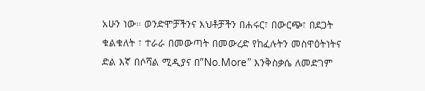አሁን ነው። ወንድሞቻችንና እህቶቻችን በሐሩር፣ በውርጭ፣ በደጋት ቁልቁለት ፣ ተራራ በመውጣት በመውረድ የከፈሉትን መስዋዕትነትና ድል እኛ በሶሻል ሚዲያና በ”No.More” እንቅስቃሴ ለመድገም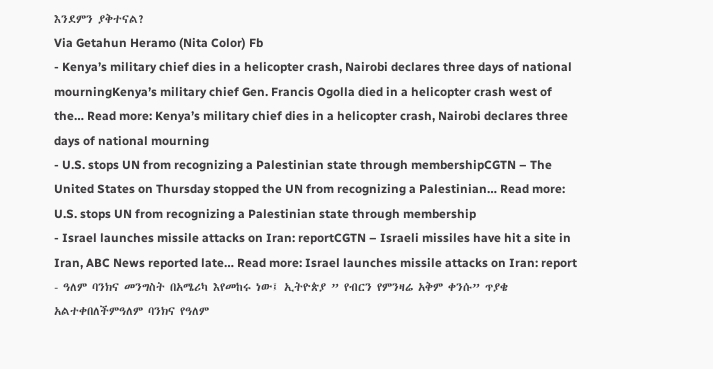እንደምን ያቅተናል?
Via Getahun Heramo (Nita Color) Fb
- Kenya’s military chief dies in a helicopter crash, Nairobi declares three days of national mourningKenya’s military chief Gen. Francis Ogolla died in a helicopter crash west of the… Read more: Kenya’s military chief dies in a helicopter crash, Nairobi declares three days of national mourning
- U.S. stops UN from recognizing a Palestinian state through membershipCGTN – The United States on Thursday stopped the UN from recognizing a Palestinian… Read more: U.S. stops UN from recognizing a Palestinian state through membership
- Israel launches missile attacks on Iran: reportCGTN – Israeli missiles have hit a site in Iran, ABC News reported late… Read more: Israel launches missile attacks on Iran: report
- ዓለም ባንክና መንግስት በአሜሪካ እየመከሩ ነው፤ ኢትዮጵያ ” የብርን የምንዛሬ አቅም ቀንሱ” ጥያቄ አልተቀበለችምዓለም ባንክና የዓለም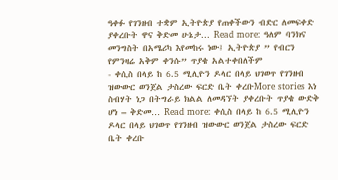ዓቀፉ የገንዘብ ተቋም ኢትዮጵያ የጠቀችውን ብድር ለመፍቀድ ያቀረቡት ዋና ቅድመ ሁኔታ… Read more: ዓለም ባንክና መንግስት በአሜሪካ እየመከሩ ነው፤ ኢትዮጵያ ” የብርን የምንዛሬ አቅም ቀንሱ” ጥያቄ አልተቀበለችም
- ቀሲስ በላይ ከ 6.5 ሚሊዮን ዶላር በላይ ህገወጥ የገንዘብ ዝውውር ወንጀል ታስረው ፍርድ ቤት ቀረቡMore stories እነ ስብሃት ነጋ በትግራይ ክልል ለመዳኘት ያቀረቡት ጥያቄ ውድቅ ሆነ – ቅድመ… Read more: ቀሲስ በላይ ከ 6.5 ሚሊዮን ዶላር በላይ ህገወጥ የገንዘብ ዝውውር ወንጀል ታስረው ፍርድ ቤት ቀረቡ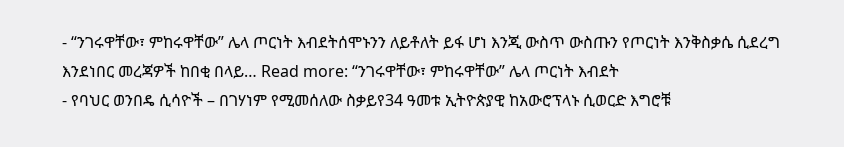- “ንገሩዋቸው፣ ምከሩዋቸው” ሌላ ጦርነት እብደትሰሞኑንን ለይቶለት ይፋ ሆነ እንጂ ውስጥ ውስጡን የጦርነት እንቅስቃሴ ሲደረግ እንደነበር መረጃዎች ከበቂ በላይ… Read more: “ንገሩዋቸው፣ ምከሩዋቸው” ሌላ ጦርነት እብደት
- የባህር ወንበዴ ሲሳዮች – በገሃነም የሚመሰለው ስቃይየ34 ዓመቱ ኢትዮጵያዊ ከአውሮፕላኑ ሲወርድ እግሮቹ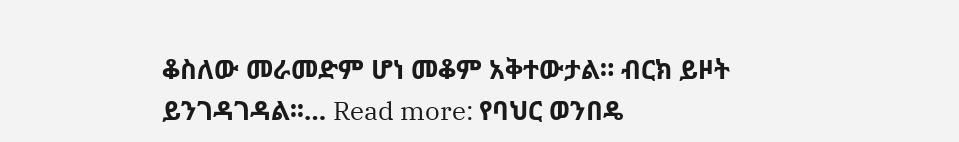ቆስለው መራመድም ሆነ መቆም አቅተውታል። ብርክ ይዞት ይንገዳገዳል፡፡… Read more: የባህር ወንበዴ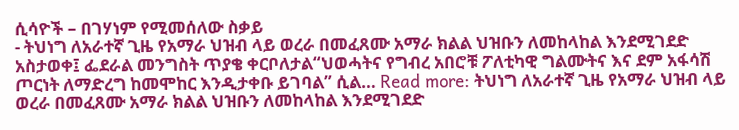ሲሳዮች – በገሃነም የሚመሰለው ስቃይ
- ትህነግ ለአራተኛ ጊዜ የአማራ ህዝብ ላይ ወረራ በመፈጸሙ አማራ ክልል ህዝቡን ለመከላከል እንደሚገደድ አስታወቀ፤ ፌደራል መንግስት ጥያቄ ቀርቦለታል“ህወሓትና የግብረ አበሮቹ ፖለቲካዊ ግልሙትና እና ደም አፋሳሽ ጦርነት ለማድረግ ከመሞከር እንዲታቀቡ ይገባል” ሲል… Read more: ትህነግ ለአራተኛ ጊዜ የአማራ ህዝብ ላይ ወረራ በመፈጸሙ አማራ ክልል ህዝቡን ለመከላከል እንደሚገደድ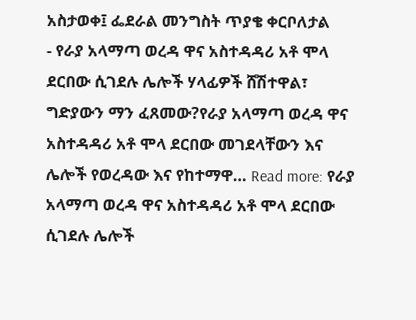አስታወቀ፤ ፌደራል መንግስት ጥያቄ ቀርቦለታል
- የራያ አላማጣ ወረዳ ዋና አስተዳዳሪ አቶ ሞላ ደርበው ሲገደሉ ሌሎች ሃላፊዎች ሸሽተዋል፣ ግድያውን ማን ፈጸመው?የራያ አላማጣ ወረዳ ዋና አስተዳዳሪ አቶ ሞላ ደርበው መገደላቸውን እና ሌሎች የወረዳው እና የከተማዋ… Read more: የራያ አላማጣ ወረዳ ዋና አስተዳዳሪ አቶ ሞላ ደርበው ሲገደሉ ሌሎች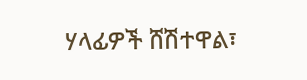ሃላፊዎች ሸሽተዋል፣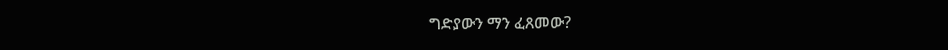ግድያውን ማን ፈጸመው?